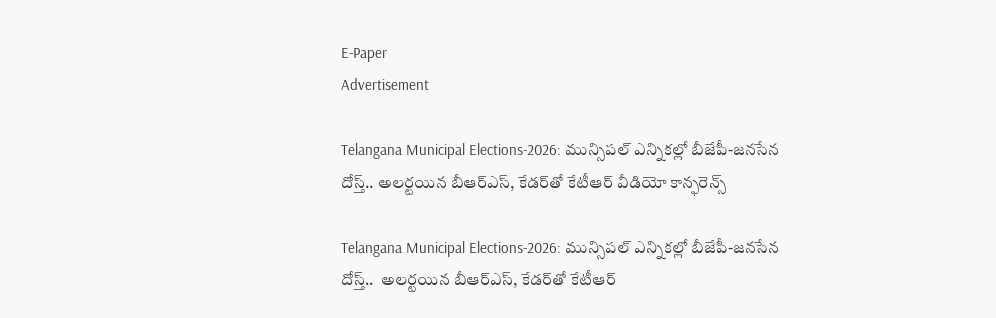E-Paper
Advertisement

Telangana Municipal Elections-2026: మున్సిపల్ ఎన్నికల్లో బీజేపీ-జనసేన దోస్త్.. అలర్టయిన బీఆర్ఎస్, కేడర్‌తో కేటీఆర్ వీడియో కాన్ఫరెన్స్

Telangana Municipal Elections-2026: మున్సిపల్ ఎన్నికల్లో బీజేపీ-జనసేన దోస్త్..  అలర్టయిన బీఆర్ఎస్, కేడర్‌తో కేటీఆర్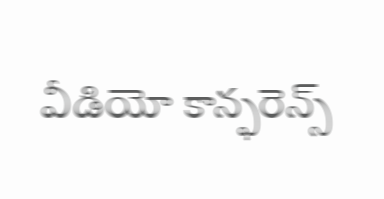వీడియో కాన్ఫరెన్స్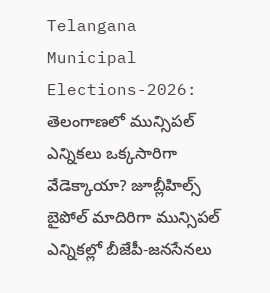Telangana Municipal Elections-2026: తెలంగాణలో మున్సిపల్ ఎన్నికలు ఒక్కసారిగా వేడెక్కాయా? జూబ్లీహిల్స్ బైపోల్ మాదిరిగా మున్సిపల్ ఎన్నికల్లో బీజేపీ-జనసేనలు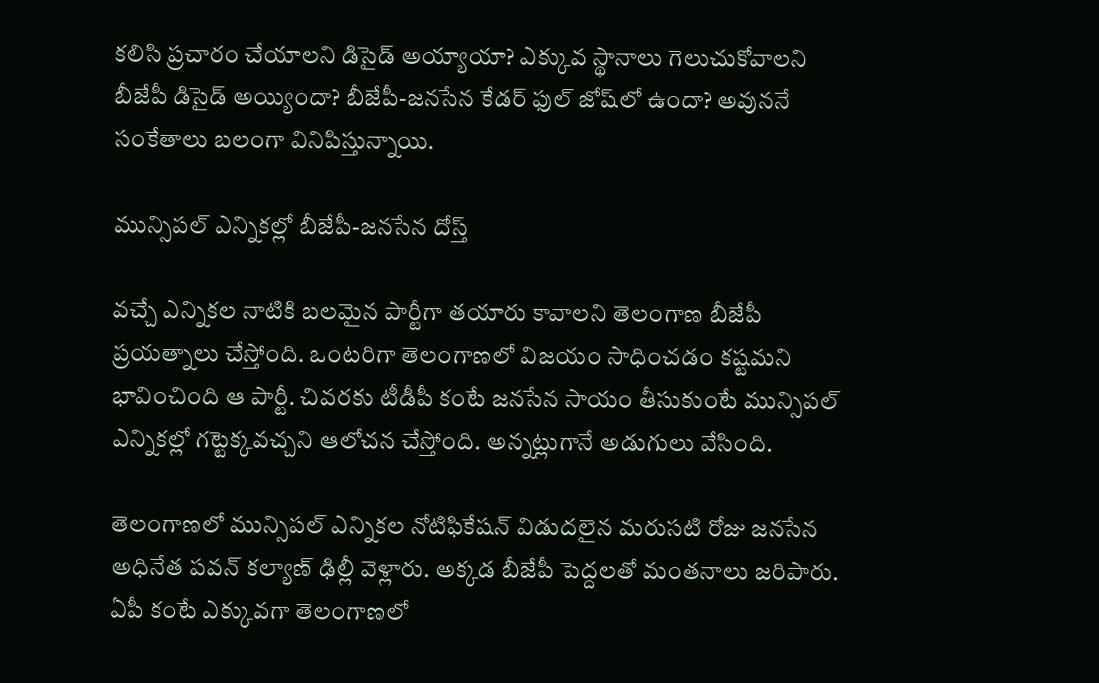కలిసి ప్రచారం చేయాలని డిసైడ్ అయ్యాయా? ఎక్కువ స్థానాలు గెలుచుకోవాలని బీజేపీ డిసైడ్ అయ్యిందా? బీజేపీ-జనసేన కేడర్ ఫుల్ జోష్‌లో ఉందా? అవుననే సంకేతాలు బలంగా వినిపిస్తున్నాయి.

మున్సిపల్ ఎన్నికల్లో బీజేపీ-జనసేన దోస్త్

వచ్చే ఎన్నికల నాటికి బలమైన పార్టీగా తయారు కావాలని తెలంగాణ బీజేపీ ప్రయత్నాలు చేస్తోంది. ఒంటరిగా తెలంగాణలో విజయం సాధించడం కష్టమని భావించింది ఆ పార్టీ. చివరకు టీడీపీ కంటే జనసేన సాయం తీసుకుంటే మున్సిపల్ ఎన్నికల్లో గట్టెక్కవచ్చని ఆలోచన చేస్తోంది. అన్నట్లుగానే అడుగులు వేసింది.

తెలంగాణలో మున్సిపల్ ఎన్నికల నోటిఫికేషన్ విడుదలైన మరుసటి రోజు జనసేన అధినేత పవన్ కల్యాణ్ ఢిల్లీ వెళ్లారు. అక్కడ బీజేపీ పెద్దలతో మంతనాలు జరిపారు. ఏపీ కంటే ఎక్కువగా తెలంగాణలో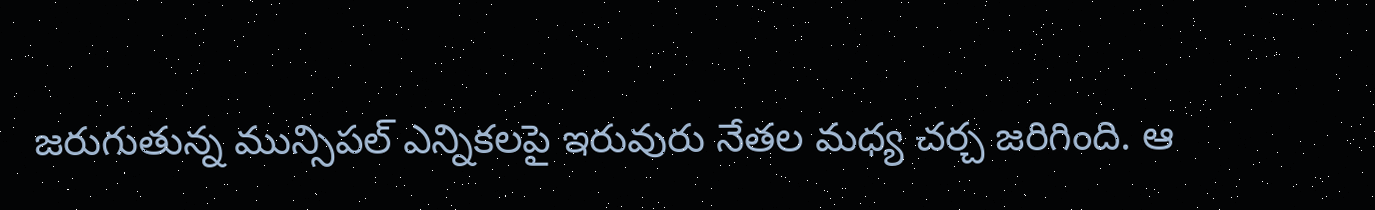జరుగుతున్న మున్సిపల్ ఎన్నికలపై ఇరువురు నేతల మధ్య చర్చ జరిగింది. ఆ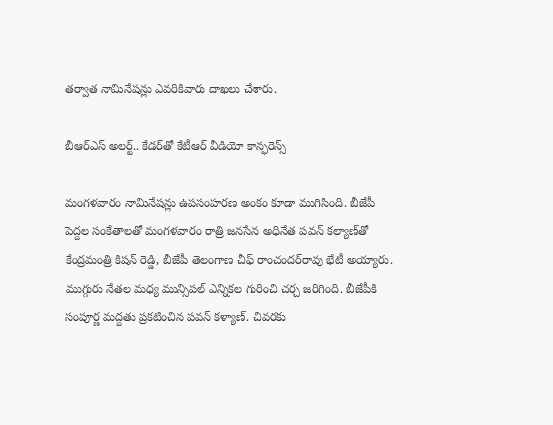తర్వాత నామినేషన్లు ఎవరికివారు దాఖలు చేశారు.

బీఆర్ఎస్ అలర్ట్.. కేడర్‌తో కేటీఆర్ వీడియో కాన్ఫరెన్స్

మంగళవారం నామినేషన్లు ఉపసంహరణ అంకం కూడా ముగిసింది. బీజేపీ పెద్దల సంకేతాలతో మంగళవారం రాత్రి జనసేన అధినేత పవన్ కల్యాణ్‌తో కేంద్రమంత్రి కిషన్ రెడ్డి, బీజేపీ తెలంగాణ చీఫ్ రాంచందర్‌రావు భేటీ అయ్యారు. ముగ్గురు నేతల మధ్య మున్సిపల్ ఎన్నికల గురించి చర్చ జరిగింది. బీజేపీకి సంపూర్ణ మద్దతు ప్రకటించిన పవన్ కళ్యాణ్. చివరకు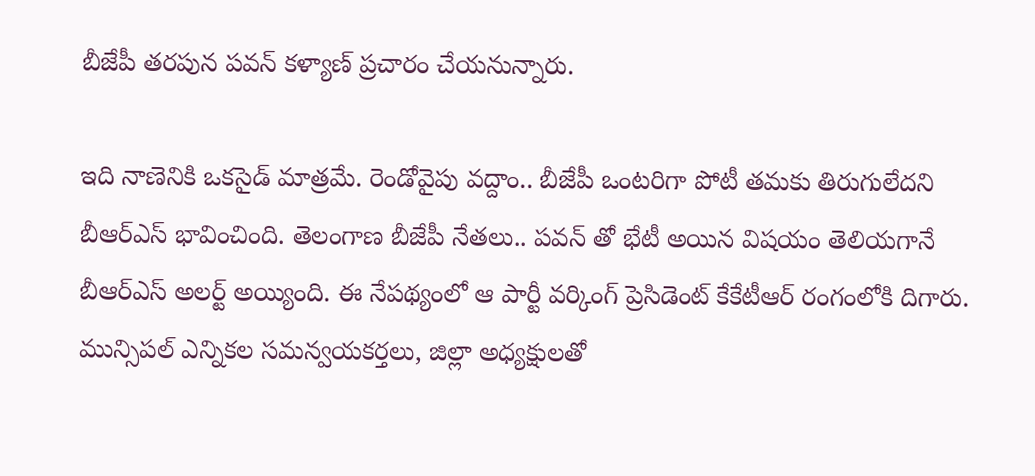బీజేపీ తరపున పవన్ కళ్యాణ్ ప్రచారం చేయనున్నారు.

ఇది నాణెనికి ఒకసైడ్ మాత్రమే. రెండోవైపు వద్దాం.. బీజేపీ ఒంటరిగా పోటీ తమకు తిరుగులేదని బీఆర్ఎస్ భావించింది. తెలంగాణ బీజేపీ నేతలు.. పవన్ తో భేటీ అయిన విషయం తెలియగానే బీఆర్ఎస్ అలర్ట్ అయ్యింది. ఈ నేపథ్యంలో ఆ పార్టీ వర్కింగ్ ప్రెసిడెంట్ కేకేటీఆర్ రంగంలోకి దిగారు. మున్సిపల్ ఎన్నికల సమన్వయకర్తలు, జిల్లా అధ్యక్షులతో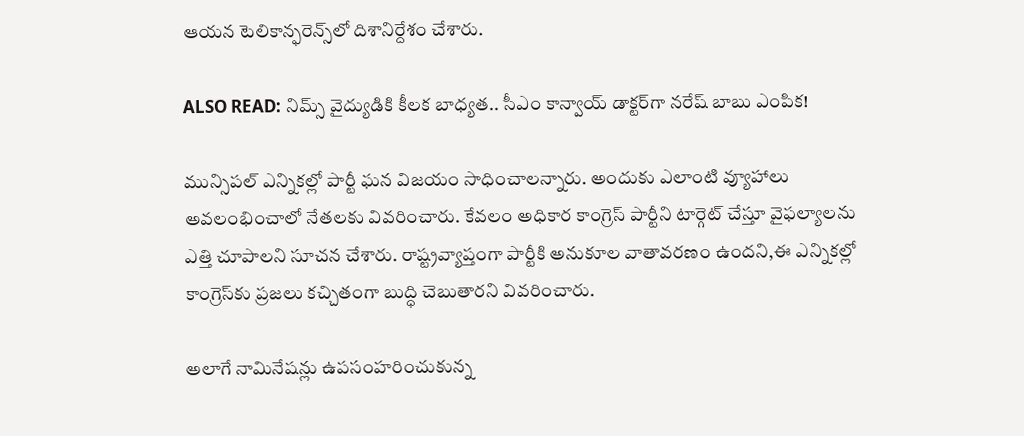ఆయన టెలికాన్ఫరెన్స్‌లో దిశానిర్దేశం చేశారు.

ALSO READ: నిమ్స్ వైద్యుడికి కీలక బాధ్యత.. సీఎం కాన్వాయ్ డాక్టర్‌గా నరేష్ బాబు ఎంపిక!

మున్సిపల్ ఎన్నికల్లో పార్టీ ఘన విజయం సాధించాలన్నారు. అందుకు ఎలాంటి వ్యూహాలు అవలంభించాలో నేతలకు వివరించారు. కేవలం అధికార కాంగ్రెస్ పార్టీని టార్గెట్ చేస్తూ వైఫల్యాలను ఎత్తి చూపాలని సూచన చేశారు. రాష్ట్రవ్యాప్తంగా పార్టీకి అనుకూల వాతావరణం ఉందని,ఈ ఎన్నికల్లో కాంగ్రెస్‌కు ప్రజలు కచ్చితంగా బుద్ధి చెబుతారని వివరించారు.

అలాగే నామినేషన్లు ఉపసంహరించుకున్న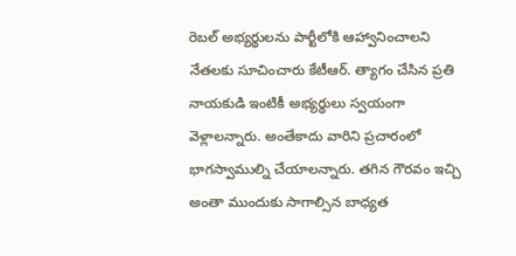రెబల్ అభ్యర్థులను పార్టీలోకి ఆహ్వానించాలని నేతలకు సూచించారు కేటీఆర్. త్యాగం చేసిన ప్రతి నాయకుడి ఇంటికీ అభ్యర్థులు స్వయంగా వెళ్లాలన్నారు. అంతేకాదు వారిని ప్రచారంలో భాగస్వాముల్ని చేయాలన్నారు. తగిన గౌరవం ఇచ్చి అంతా ముందుకు సాగాల్సిన బాధ్యత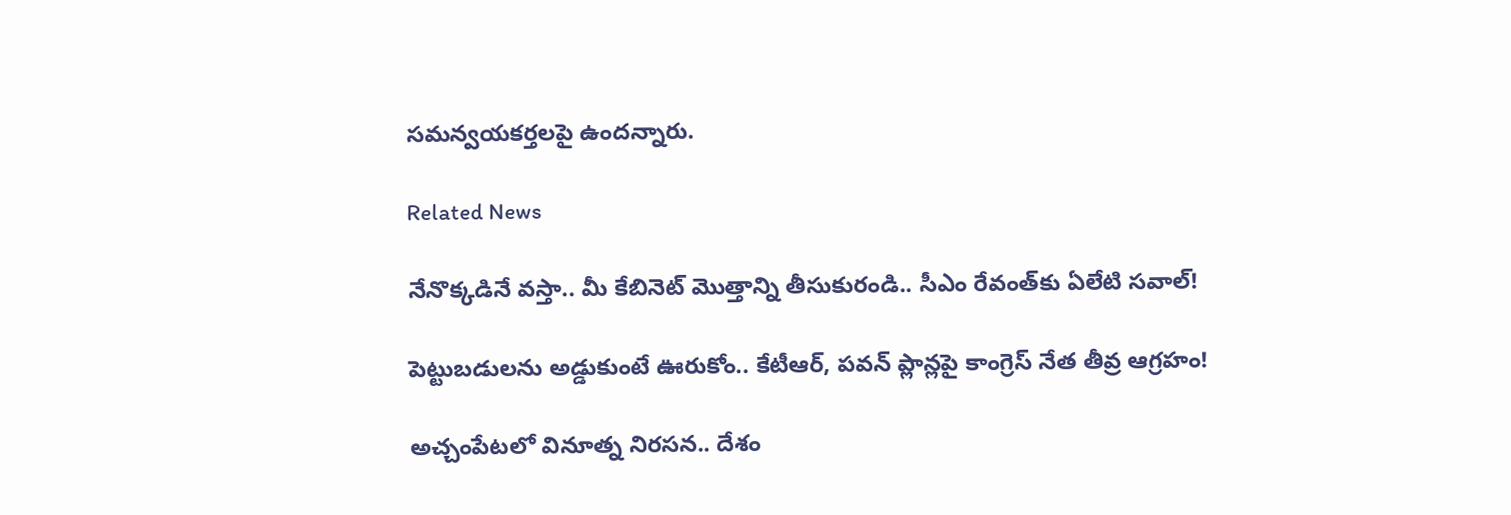సమన్వయకర్తలపై ఉందన్నారు.

Related News

నేనొక్కడినే వస్తా.. మీ కేబినెట్ మొత్తాన్ని తీసుకురండి.. సీఎం రేవంత్‌కు ఏలేటి సవాల్!

పెట్టుబడులను అడ్డుకుంటే ఊరుకోం.. కేటీఆర్, పవన్ ప్లాన్లపై కాంగ్రెస్ నేత తీవ్ర ఆగ్రహం!

అచ్చంపేటలో వినూత్న నిరసన.. దేశం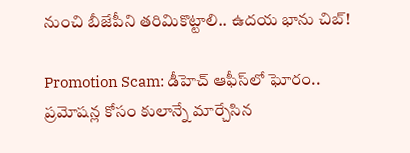నుంచి బీజేపీని తరిమికొట్టాలి.. ఉదయ భాను చిబ్!

Promotion Scam: డీహెచ్ ఆఫీస్‌లో ఘోరం.. ప్రమోషన్ల కోసం కులాన్నే మార్చేసిన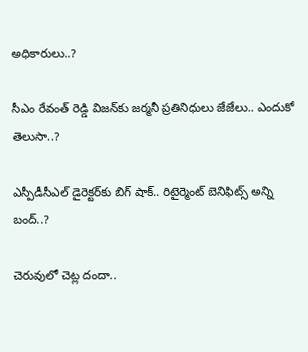అధికారులు..?

సీఎం రేవంత్ రెడ్డి విజన్‌కు జర్మనీ ప్రతినిధులు జేజేలు.. ఎందుకో తెలుసా..?

ఎస్పీడీసీఎల్ డైరెక్టర్‌కు బిగ్ షాక్.. రిటైర్మెంట్ బెనిఫిట్స్ అన్ని బంద్..?

చెరువులో చెట్ల దందా..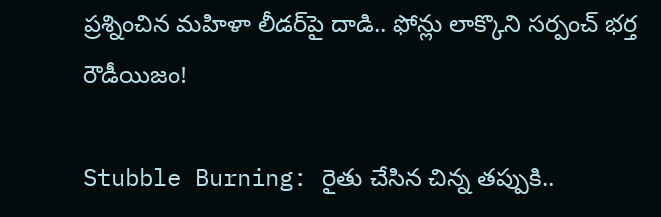ప్రశ్నించిన మహిళా లీడర్‌పై దాడి.. ఫోన్లు లాక్కొని సర్పంచ్ భర్త రౌడీయిజం!

Stubble Burning: రైతు చేసిన చిన్న తప్పుకి..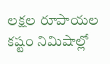లక్షల రూపాయల కష్టం నిమిషాల్లో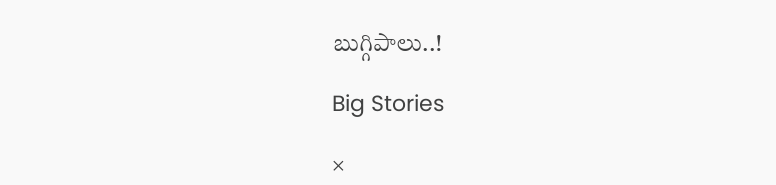బుగ్గిపాలు..!

Big Stories

×